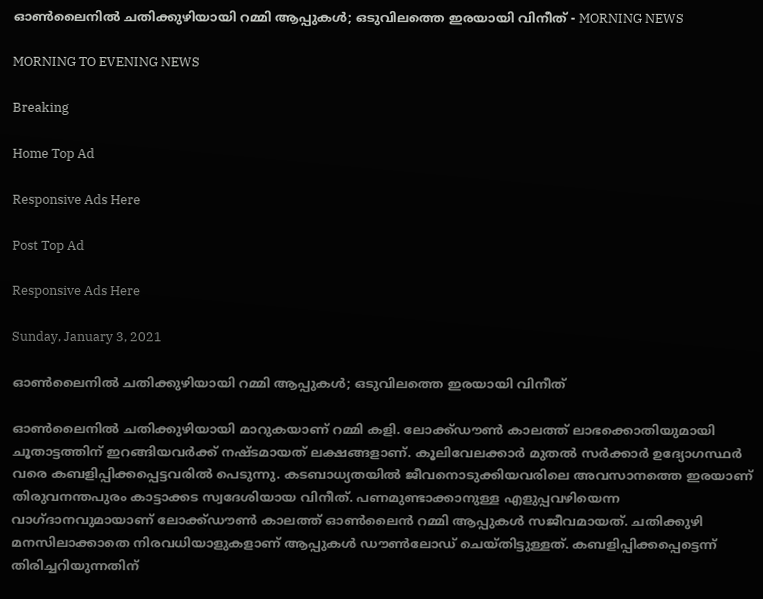ഓണ്‍ലൈനില്‍ ചതിക്കുഴിയായി റമ്മി ആപ്പുകള്‍; ഒടുവിലത്തെ ഇരയായി വിനീത് - MORNING NEWS

MORNING TO EVENING NEWS

Breaking

Home Top Ad

Responsive Ads Here

Post Top Ad

Responsive Ads Here

Sunday, January 3, 2021

ഓണ്‍ലൈനില്‍ ചതിക്കുഴിയായി റമ്മി ആപ്പുകള്‍; ഒടുവിലത്തെ ഇരയായി വിനീത്

ഓൺലൈനിൽ ചതിക്കുഴിയായി മാറുകയാണ് റമ്മി കളി. ലോക്ക്ഡൗൺ കാലത്ത് ലാഭക്കൊതിയുമായി ചൂതാട്ടത്തിന് ഇറങ്ങിയവർക്ക് നഷ്ടമായത് ലക്ഷങ്ങളാണ്. കൂലിവേലക്കാർ മുതൽ സർക്കാർ ഉദ്യോഗസ്ഥർ വരെ കബളിപ്പിക്കപ്പെട്ടവരിൽ പെടുന്നു. കടബാധ്യതയിൽ ജീവനൊടുക്കിയവരിലെ അവസാനത്തെ ഇരയാണ് തിരുവനന്തപുരം കാട്ടാക്കട സ്വദേശിയായ വിനീത്. പണമുണ്ടാക്കാനുള്ള എളുപ്പവഴിയെന്ന വാഗ്ദാനവുമായാണ് ലോക്ക്ഡൗൺ കാലത്ത് ഓൺലൈൻ റമ്മി ആപ്പുകൾ സജീവമായത്. ചതിക്കുഴി മനസിലാക്കാതെ നിരവധിയാളുകളാണ് ആപ്പുകൾ ഡൗൺലോഡ് ചെയ്തിട്ടുള്ളത്. കബളിപ്പിക്കപ്പെട്ടെന്ന് തിരിച്ചറിയുന്നതിന്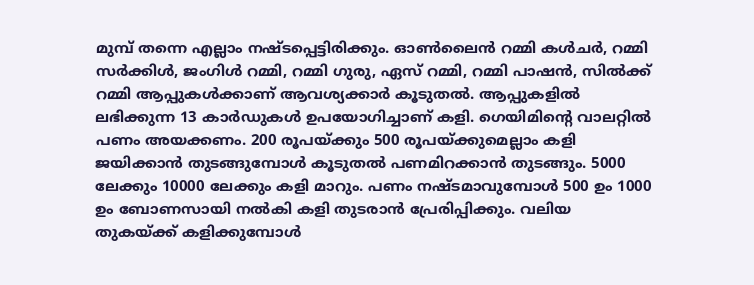മുമ്പ് തന്നെ എല്ലാം നഷ്ടപ്പെട്ടിരിക്കും. ഓൺലൈൻ റമ്മി കൾചർ, റമ്മി സർക്കിൾ, ജംഗിൾ റമ്മി, റമ്മി ഗുരു, ഏസ് റമ്മി, റമ്മി പാഷൻ, സിൽക്ക് റമ്മി ആപ്പുകൾക്കാണ് ആവശ്യക്കാർ കൂടുതൽ. ആപ്പുകളിൽ ലഭിക്കുന്ന 13 കാർഡുകൾ ഉപയോഗിച്ചാണ് കളി. ഗെയിമിന്റെ വാലറ്റിൽ പണം അയക്കണം. 200 രൂപയ്ക്കും 500 രൂപയ്ക്കുമെല്ലാം കളി ജയിക്കാൻ തുടങ്ങുമ്പോൾ കൂടുതൽ പണമിറക്കാൻ തുടങ്ങും. 5000 ലേക്കും 10000 ലേക്കും കളി മാറും. പണം നഷ്ടമാവുമ്പോൾ 500 ഉം 1000 ഉം ബോണസായി നൽകി കളി തുടരാൻ പ്രേരിപ്പിക്കും. വലിയ തുകയ്ക്ക് കളിക്കുമ്പോൾ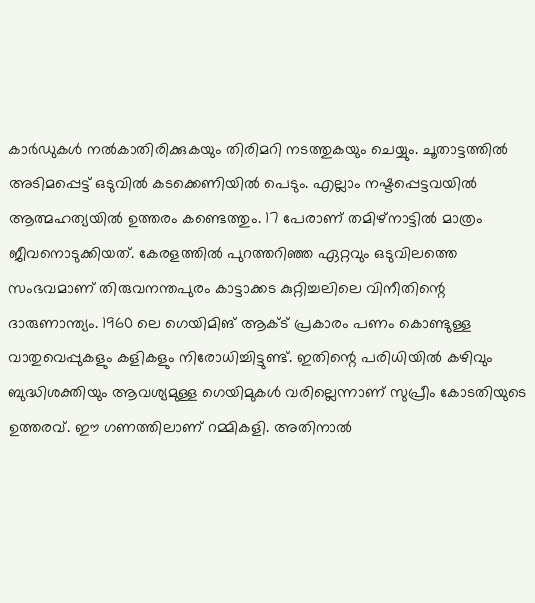കാർഡുകൾ നൽകാതിരിക്കുകയും തിരിമറി നടത്തുകയും ചെയ്യും. ചൂതാട്ടത്തിൽ അടിമപ്പെട്ട് ഒടുവിൽ കടക്കെണിയിൽ പെടും. എല്ലാം നഷ്ടപ്പെട്ടവയിൽ ആത്മഹത്യയിൽ ഉത്തരം കണ്ടെത്തും. 17 പേരാണ് തമിഴ്നാട്ടിൽ മാത്രം ജീവനൊടുക്കിയത്. കേരളത്തിൽ പുറത്തറിഞ്ഞ ഏറ്റവും ഒടുവിലത്തെ സംഭവമാണ് തിരുവനന്തപുരം കാട്ടാക്കട കുറ്റിച്ചലിലെ വിനീതിന്റെ ദാരുണാന്ത്യം. 1960 ലെ ഗെയിമിങ് ആക്ട് പ്രകാരം പണം കൊണ്ടുള്ള വാതുവെപ്പുകളും കളികളും നിരോധിച്ചിട്ടുണ്ട്. ഇതിന്റെ പരിധിയിൽ കഴിവും ബുദ്ധിശക്തിയും ആവശ്യമുള്ള ഗെയിമുകൾ വരില്ലെന്നാണ് സുപ്രീം കോടതിയുടെ ഉത്തരവ്. ഈ ഗണത്തിലാണ് റമ്മികളി. അതിനാൽ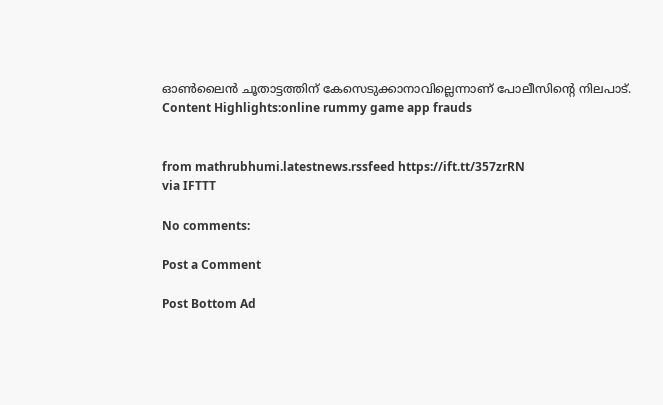ഓൺലൈൻ ചൂതാട്ടത്തിന് കേസെടുക്കാനാവില്ലെന്നാണ് പോലീസിന്റെ നിലപാട്. Content Highlights:online rummy game app frauds


from mathrubhumi.latestnews.rssfeed https://ift.tt/357zrRN
via IFTTT

No comments:

Post a Comment

Post Bottom Ad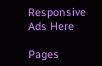Responsive Ads Here

Pages